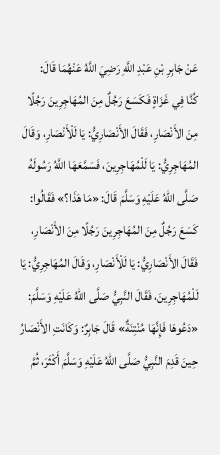عَنْ جَابِرِ بْنِ عَبْدِ اللَّهِ رَضِيَ اللَّهُ عَنْهُمَا قَالَ:
كُنَّا فِي غَزَاةٍ فَكَسَعَ رَجُلٌ مِنَ المُهَاجِرِينَ رَجُلًا مِنَ الأَنْصَارِ، فَقَالَ الأَنْصَارِيُّ: يَا لَلْأَنْصَارِ، وَقَالَ المُهَاجِرِيُّ: يَا لَلْمُهَاجِرِينَ، فَسَمَّعَهَا اللَّهُ رَسُولَهُ صَلَّى اللهُ عَلَيْهِ وَسَلَّمَ قَالَ: «مَا هَذَا؟» فَقَالُوا: كَسَعَ رَجُلٌ مِنَ المُهَاجِرِينَ رَجُلًا مِنَ الأَنْصَارِ، فَقَالَ الأَنْصَارِيُّ: يَا لَلْأَنْصَارِ، وَقَالَ المُهَاجِرِيُّ: يَا لَلْمُهَاجِرِينَ، فَقَالَ النَّبِيُّ صَلَّى اللهُ عَلَيْهِ وَسَلَّمَ: «دَعُوهَا فَإِنَّهَا مُنْتِنَةٌ» قَالَ جَابِرٌ: وَكَانَتِ الأَنْصَارُ حِينَ قَدِمَ النَّبِيُّ صَلَّى اللهُ عَلَيْهِ وَسَلَّمَ أَكْثَرَ، ثُمَّ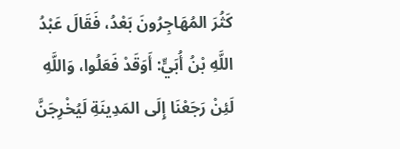كَثُرَ المُهَاجِرُونَ بَعْدُ، فَقَالَ عَبْدُ اللَّهِ بْنُ أُبَيٍّ: أَوَقَدْ فَعَلُوا، وَاللَّهِ لَئِنْ رَجَعْنَا إِلَى المَدِينَةِ لَيُخْرِجَنَّ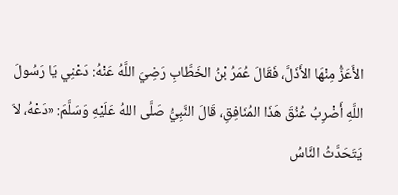الأَعَزُّ مِنْهَا الأَذَلَّ، فَقَالَ عُمَرُ بْنُ الخَطَّابِ رَضِيَ اللَّهُ عَنْهُ: دَعْنِي يَا رَسُولَ اللَّهِ أَضْرِبُ عُنُقَ هَذَا المُنَافِقِ، قَالَ النَّبِيُّ صَلَّى اللهُ عَلَيْهِ وَسَلَّمَ: «دَعْهُ، لاَ يَتَحَدَّثُ النَّاسُ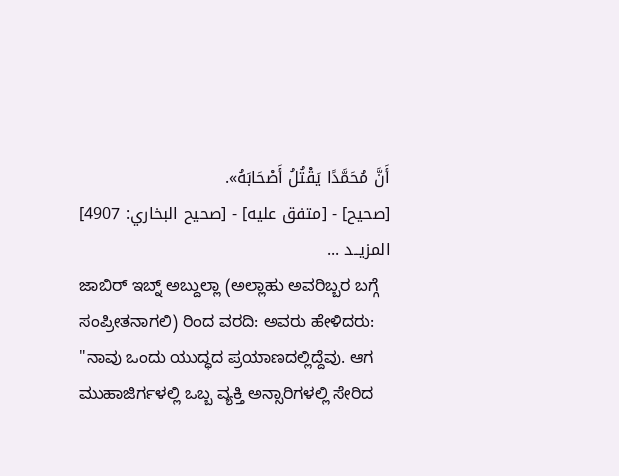أَنَّ مُحَمَّدًا يَقْتُلُ أَصْحَابَهُ».
[صحيح] - [متفق عليه] - [صحيح البخاري: 4907]
المزيــد ...
ಜಾಬಿರ್ ಇಬ್ನ್ ಅಬ್ದುಲ್ಲಾ (ಅಲ್ಲಾಹು ಅವರಿಬ್ಬರ ಬಗ್ಗೆ ಸಂಪ್ರೀತನಾಗಲಿ) ರಿಂದ ವರದಿ: ಅವರು ಹೇಳಿದರು:
"ನಾವು ಒಂದು ಯುದ್ಧದ ಪ್ರಯಾಣದಲ್ಲಿದ್ದೆವು. ಆಗ ಮುಹಾಜಿರ್ಗಳಲ್ಲಿ ಒಬ್ಬ ವ್ಯಕ್ತಿ ಅನ್ಸಾರಿಗಳಲ್ಲಿ ಸೇರಿದ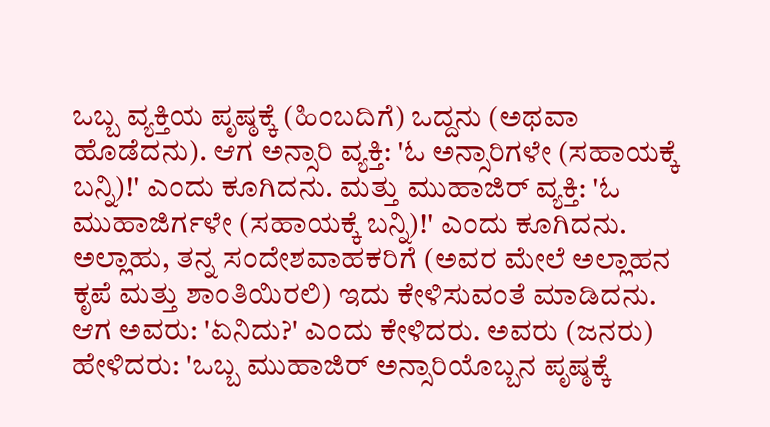ಒಬ್ಬ ವ್ಯಕ್ತಿಯ ಪೃಷ್ಠಕ್ಕೆ (ಹಿಂಬದಿಗೆ) ಒದ್ದನು (ಅಥವಾ ಹೊಡೆದನು). ಆಗ ಅನ್ಸಾರಿ ವ್ಯಕ್ತಿ: 'ಓ ಅನ್ಸಾರಿಗಳೇ (ಸಹಾಯಕ್ಕೆ ಬನ್ನಿ)!' ಎಂದು ಕೂಗಿದನು. ಮತ್ತು ಮುಹಾಜಿರ್ ವ್ಯಕ್ತಿ: 'ಓ ಮುಹಾಜಿರ್ಗಳೇ (ಸಹಾಯಕ್ಕೆ ಬನ್ನಿ)!' ಎಂದು ಕೂಗಿದನು. ಅಲ್ಲಾಹು, ತನ್ನ ಸಂದೇಶವಾಹಕರಿಗೆ (ಅವರ ಮೇಲೆ ಅಲ್ಲಾಹನ ಕೃಪೆ ಮತ್ತು ಶಾಂತಿಯಿರಲಿ) ಇದು ಕೇಳಿಸುವಂತೆ ಮಾಡಿದನು. ಆಗ ಅವರು: 'ಏನಿದು?' ಎಂದು ಕೇಳಿದರು. ಅವರು (ಜನರು) ಹೇಳಿದರು: 'ಒಬ್ಬ ಮುಹಾಜಿರ್ ಅನ್ಸಾರಿಯೊಬ್ಬನ ಪೃಷ್ಠಕ್ಕೆ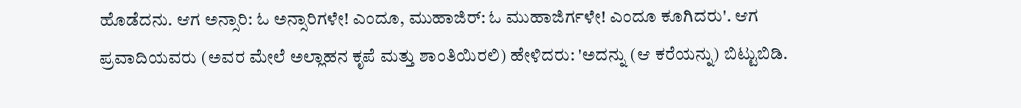ಹೊಡೆದನು. ಆಗ ಅನ್ಸಾರಿ: ಓ ಅನ್ಸಾರಿಗಳೇ! ಎಂದೂ, ಮುಹಾಜಿರ್: ಓ ಮುಹಾಜಿರ್ಗಳೇ! ಎಂದೂ ಕೂಗಿದರು'. ಆಗ ಪ್ರವಾದಿಯವರು (ಅವರ ಮೇಲೆ ಅಲ್ಲಾಹನ ಕೃಪೆ ಮತ್ತು ಶಾಂತಿಯಿರಲಿ) ಹೇಳಿದರು: 'ಅದನ್ನು (ಆ ಕರೆಯನ್ನು) ಬಿಟ್ಟುಬಿಡಿ.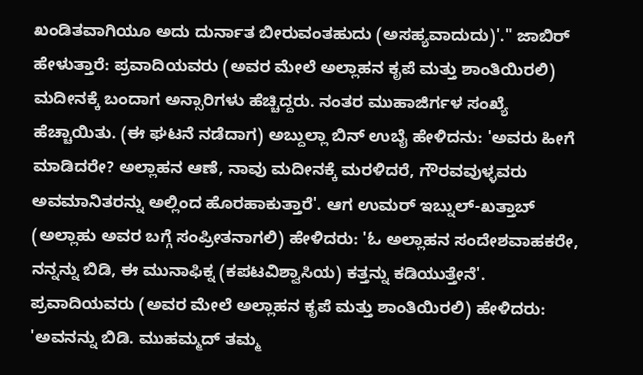ಖಂಡಿತವಾಗಿಯೂ ಅದು ದುರ್ನಾತ ಬೀರುವಂತಹುದು (ಅಸಹ್ಯವಾದುದು)'." ಜಾಬಿರ್ ಹೇಳುತ್ತಾರೆ: ಪ್ರವಾದಿಯವರು (ಅವರ ಮೇಲೆ ಅಲ್ಲಾಹನ ಕೃಪೆ ಮತ್ತು ಶಾಂತಿಯಿರಲಿ) ಮದೀನಕ್ಕೆ ಬಂದಾಗ ಅನ್ಸಾರಿಗಳು ಹೆಚ್ಚಿದ್ದರು. ನಂತರ ಮುಹಾಜಿರ್ಗಳ ಸಂಖ್ಯೆ ಹೆಚ್ಚಾಯಿತು. (ಈ ಘಟನೆ ನಡೆದಾಗ) ಅಬ್ದುಲ್ಲಾ ಬಿನ್ ಉಬೈ ಹೇಳಿದನು: 'ಅವರು ಹೀಗೆ ಮಾಡಿದರೇ? ಅಲ್ಲಾಹನ ಆಣೆ, ನಾವು ಮದೀನಕ್ಕೆ ಮರಳಿದರೆ, ಗೌರವವುಳ್ಳವರು ಅವಮಾನಿತರನ್ನು ಅಲ್ಲಿಂದ ಹೊರಹಾಕುತ್ತಾರೆ'. ಆಗ ಉಮರ್ ಇಬ್ನುಲ್-ಖತ್ತಾಬ್ (ಅಲ್ಲಾಹು ಅವರ ಬಗ್ಗೆ ಸಂಪ್ರೀತನಾಗಲಿ) ಹೇಳಿದರು: 'ಓ ಅಲ್ಲಾಹನ ಸಂದೇಶವಾಹಕರೇ, ನನ್ನನ್ನು ಬಿಡಿ, ಈ ಮುನಾಫಿಕ್ನ (ಕಪಟವಿಶ್ವಾಸಿಯ) ಕತ್ತನ್ನು ಕಡಿಯುತ್ತೇನೆ'. ಪ್ರವಾದಿಯವರು (ಅವರ ಮೇಲೆ ಅಲ್ಲಾಹನ ಕೃಪೆ ಮತ್ತು ಶಾಂತಿಯಿರಲಿ) ಹೇಳಿದರು: 'ಅವನನ್ನು ಬಿಡಿ. ಮುಹಮ್ಮದ್ ತಮ್ಮ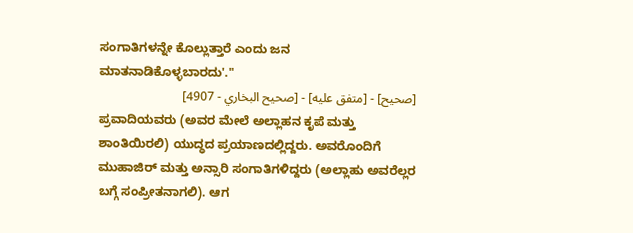ಸಂಗಾತಿಗಳನ್ನೇ ಕೊಲ್ಲುತ್ತಾರೆ ಎಂದು ಜನ ಮಾತನಾಡಿಕೊಳ್ಳಬಾರದು'."
[صحيح] - [متفق عليه] - [صحيح البخاري - 4907]
ಪ್ರವಾದಿಯವರು (ಅವರ ಮೇಲೆ ಅಲ್ಲಾಹನ ಕೃಪೆ ಮತ್ತು ಶಾಂತಿಯಿರಲಿ) ಯುದ್ಧದ ಪ್ರಯಾಣದಲ್ಲಿದ್ದರು. ಅವರೊಂದಿಗೆ ಮುಹಾಜಿರ್ ಮತ್ತು ಅನ್ಸಾರಿ ಸಂಗಾತಿಗಳಿದ್ದರು (ಅಲ್ಲಾಹು ಅವರೆಲ್ಲರ ಬಗ್ಗೆ ಸಂಪ್ರೀತನಾಗಲಿ). ಆಗ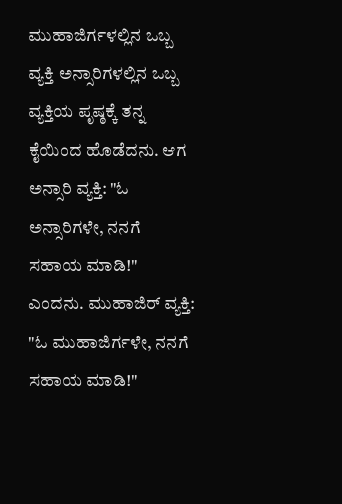ಮುಹಾಜಿರ್ಗಳಲ್ಲಿನ ಒಬ್ಬ ವ್ಯಕ್ತಿ ಅನ್ಸಾರಿಗಳಲ್ಲಿನ ಒಬ್ಬ ವ್ಯಕ್ತಿಯ ಪೃಷ್ಠಕ್ಕೆ ತನ್ನ ಕೈಯಿಂದ ಹೊಡೆದನು. ಆಗ ಅನ್ಸಾರಿ ವ್ಯಕ್ತಿ: "ಓ ಅನ್ಸಾರಿಗಳೇ, ನನಗೆ ಸಹಾಯ ಮಾಡಿ!" ಎಂದನು. ಮುಹಾಜಿರ್ ವ್ಯಕ್ತಿ: "ಓ ಮುಹಾಜಿರ್ಗಳೇ, ನನಗೆ ಸಹಾಯ ಮಾಡಿ!"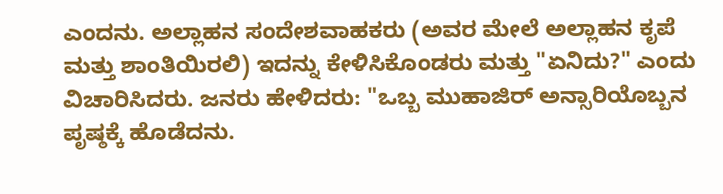ಎಂದನು. ಅಲ್ಲಾಹನ ಸಂದೇಶವಾಹಕರು (ಅವರ ಮೇಲೆ ಅಲ್ಲಾಹನ ಕೃಪೆ ಮತ್ತು ಶಾಂತಿಯಿರಲಿ) ಇದನ್ನು ಕೇಳಿಸಿಕೊಂಡರು ಮತ್ತು "ಏನಿದು?" ಎಂದು ವಿಚಾರಿಸಿದರು. ಜನರು ಹೇಳಿದರು: "ಒಬ್ಬ ಮುಹಾಜಿರ್ ಅನ್ಸಾರಿಯೊಬ್ಬನ ಪೃಷ್ಠಕ್ಕೆ ಹೊಡೆದನು.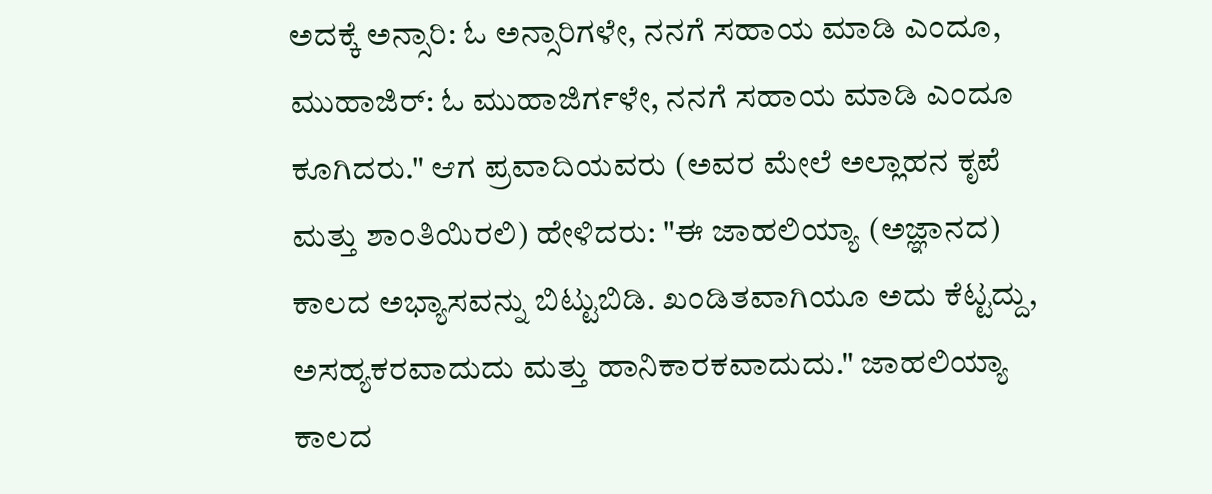ಅದಕ್ಕೆ ಅನ್ಸಾರಿ: ಓ ಅನ್ಸಾರಿಗಳೇ, ನನಗೆ ಸಹಾಯ ಮಾಡಿ ಎಂದೂ, ಮುಹಾಜಿರ್: ಓ ಮುಹಾಜಿರ್ಗಳೇ, ನನಗೆ ಸಹಾಯ ಮಾಡಿ ಎಂದೂ ಕೂಗಿದರು." ಆಗ ಪ್ರವಾದಿಯವರು (ಅವರ ಮೇಲೆ ಅಲ್ಲಾಹನ ಕೃಪೆ ಮತ್ತು ಶಾಂತಿಯಿರಲಿ) ಹೇಳಿದರು: "ಈ ಜಾಹಲಿಯ್ಯಾ (ಅಜ್ಞಾನದ) ಕಾಲದ ಅಭ್ಯಾಸವನ್ನು ಬಿಟ್ಟುಬಿಡಿ. ಖಂಡಿತವಾಗಿಯೂ ಅದು ಕೆಟ್ಟದ್ದು, ಅಸಹ್ಯಕರವಾದುದು ಮತ್ತು ಹಾನಿಕಾರಕವಾದುದು." ಜಾಹಲಿಯ್ಯಾ ಕಾಲದ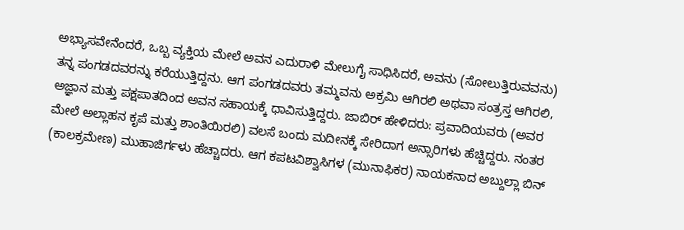ಅಭ್ಯಾಸವೇನೆಂದರೆ, ಒಬ್ಬ ವ್ಯಕ್ತಿಯ ಮೇಲೆ ಅವನ ಎದುರಾಳಿ ಮೇಲುಗೈ ಸಾಧಿಸಿದರೆ, ಅವನು (ಸೋಲುತ್ತಿರುವವನು) ತನ್ನ ಪಂಗಡದವರನ್ನು ಕರೆಯುತ್ತಿದ್ದನು. ಆಗ ಪಂಗಡದವರು ತಮ್ಮವನು ಅಕ್ರಮಿ ಆಗಿರಲಿ ಅಥವಾ ಸಂತ್ರಸ್ತ ಆಗಿರಲಿ, ಅಜ್ಞಾನ ಮತ್ತು ಪಕ್ಷಪಾತದಿಂದ ಅವನ ಸಹಾಯಕ್ಕೆ ಧಾವಿಸುತ್ತಿದ್ದರು. ಜಾಬಿರ್ ಹೇಳಿದರು: ಪ್ರವಾದಿಯವರು (ಅವರ ಮೇಲೆ ಅಲ್ಲಾಹನ ಕೃಪೆ ಮತ್ತು ಶಾಂತಿಯಿರಲಿ) ವಲಸೆ ಬಂದು ಮದೀನಕ್ಕೆ ಸೇರಿದಾಗ ಅನ್ಸಾರಿಗಳು ಹೆಚ್ಚಿದ್ದರು. ನಂತರ (ಕಾಲಕ್ರಮೇಣ) ಮುಹಾಜಿರ್ಗಳು ಹೆಚ್ಚಾದರು. ಆಗ ಕಪಟವಿಶ್ವಾಸಿಗಳ (ಮುನಾಫಿಕರ) ನಾಯಕನಾದ ಅಬ್ದುಲ್ಲಾ ಬಿನ್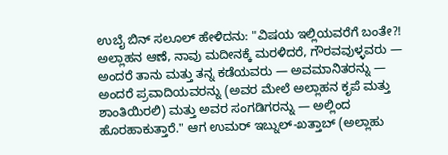ಉಬೈ ಬಿನ್ ಸಲೂಲ್ ಹೇಳಿದನು: "ವಿಷಯ ಇಲ್ಲಿಯವರೆಗೆ ಬಂತೇ?! ಅಲ್ಲಾಹನ ಆಣೆ, ನಾವು ಮದೀನಕ್ಕೆ ಮರಳಿದರೆ, ಗೌರವವುಳ್ಳವರು — ಅಂದರೆ ತಾನು ಮತ್ತು ತನ್ನ ಕಡೆಯವರು — ಅವಮಾನಿತರನ್ನು — ಅಂದರೆ ಪ್ರವಾದಿಯವರನ್ನು (ಅವರ ಮೇಲೆ ಅಲ್ಲಾಹನ ಕೃಪೆ ಮತ್ತು ಶಾಂತಿಯಿರಲಿ) ಮತ್ತು ಅವರ ಸಂಗಡಿಗರನ್ನು — ಅಲ್ಲಿಂದ ಹೊರಹಾಕುತ್ತಾರೆ." ಆಗ ಉಮರ್ ಇಬ್ನುಲ್-ಖತ್ತಾಬ್ (ಅಲ್ಲಾಹು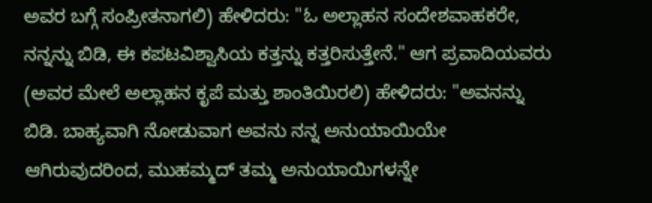ಅವರ ಬಗ್ಗೆ ಸಂಪ್ರೀತನಾಗಲಿ) ಹೇಳಿದರು: "ಓ ಅಲ್ಲಾಹನ ಸಂದೇಶವಾಹಕರೇ, ನನ್ನನ್ನು ಬಿಡಿ, ಈ ಕಪಟವಿಶ್ವಾಸಿಯ ಕತ್ತನ್ನು ಕತ್ತರಿಸುತ್ತೇನೆ." ಆಗ ಪ್ರವಾದಿಯವರು (ಅವರ ಮೇಲೆ ಅಲ್ಲಾಹನ ಕೃಪೆ ಮತ್ತು ಶಾಂತಿಯಿರಲಿ) ಹೇಳಿದರು: "ಅವನನ್ನು ಬಿಡಿ. ಬಾಹ್ಯವಾಗಿ ನೋಡುವಾಗ ಅವನು ನನ್ನ ಅನುಯಾಯಿಯೇ ಆಗಿರುವುದರಿಂದ, ಮುಹಮ್ಮದ್ ತಮ್ಮ ಅನುಯಾಯಿಗಳನ್ನೇ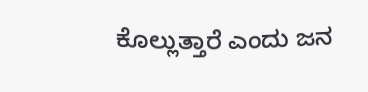ಕೊಲ್ಲುತ್ತಾರೆ ಎಂದು ಜನ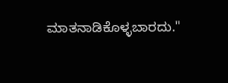ಮಾತನಾಡಿಕೊಳ್ಳಬಾರದು."